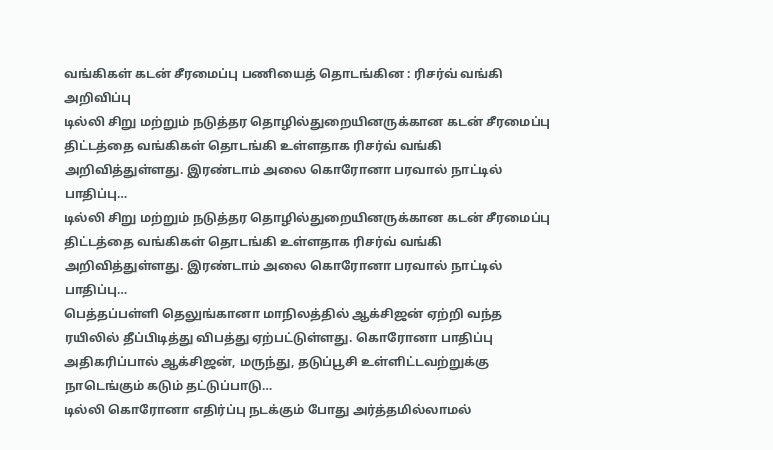வங்கிகள் கடன் சீரமைப்பு பணியைத் தொடங்கின : ரிசர்வ் வங்கி அறிவிப்பு
டில்லி சிறு மற்றும் நடுத்தர தொழில்துறையினருக்கான கடன் சீரமைப்பு திட்டத்தை வங்கிகள் தொடங்கி உள்ளதாக ரிசர்வ் வங்கி அறிவித்துள்ளது. இரண்டாம் அலை கொரோனா பரவால் நாட்டில் பாதிப்பு…
டில்லி சிறு மற்றும் நடுத்தர தொழில்துறையினருக்கான கடன் சீரமைப்பு திட்டத்தை வங்கிகள் தொடங்கி உள்ளதாக ரிசர்வ் வங்கி அறிவித்துள்ளது. இரண்டாம் அலை கொரோனா பரவால் நாட்டில் பாதிப்பு…
பெத்தப்பள்ளி தெலுங்கானா மாநிலத்தில் ஆக்சிஜன் ஏற்றி வந்த ரயிலில் தீப்பிடித்து விபத்து ஏற்பட்டுள்ளது. கொரோனா பாதிப்பு அதிகரிப்பால் ஆக்சிஜன், மருந்து, தடுப்பூசி உள்ளிட்டவற்றுக்கு நாடெங்கும் கடும் தட்டுப்பாடு…
டில்லி கொரோனா எதிர்ப்பு நடக்கும் போது அர்த்தமில்லாமல்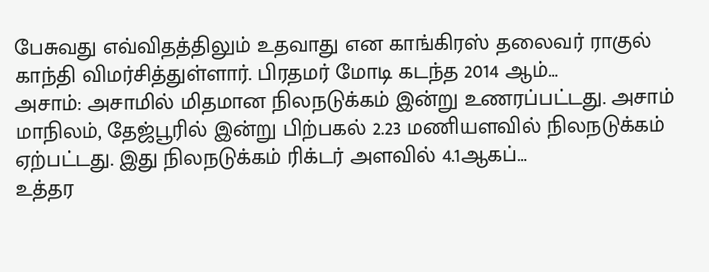பேசுவது எவ்விதத்திலும் உதவாது என காங்கிரஸ் தலைவர் ராகுல் காந்தி விமர்சித்துள்ளார். பிரதமர் மோடி கடந்த 2014 ஆம்…
அசாம்: அசாமில் மிதமான நிலநடுக்கம் இன்று உணரப்பட்டது. அசாம் மாநிலம், தேஜ்பூரில் இன்று பிற்பகல் 2.23 மணியளவில் நிலநடுக்கம் ஏற்பட்டது. இது நிலநடுக்கம் ரிக்டர் அளவில் 4.1ஆகப்…
உத்தர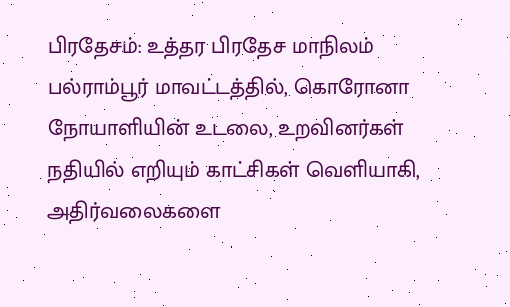பிரதேசம்: உத்தர பிரதேச மாநிலம் பல்ராம்பூர் மாவட்டத்தில், கொரோனா நோயாளியின் உடலை, உறவினர்கள் நதியில் எறியும் காட்சிகள் வெளியாகி, அதிர்வலைகளை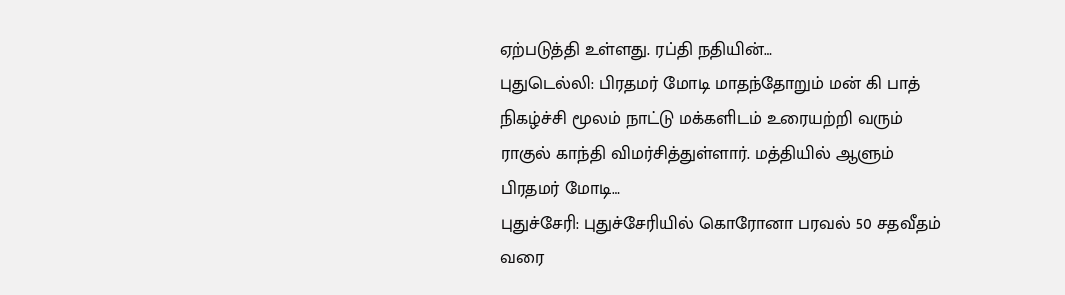ஏற்படுத்தி உள்ளது. ரப்தி நதியின்…
புதுடெல்லி: பிரதமர் மோடி மாதந்தோறும் மன் கி பாத் நிகழ்ச்சி மூலம் நாட்டு மக்களிடம் உரையற்றி வரும் ராகுல் காந்தி விமர்சித்துள்ளார். மத்தியில் ஆளும் பிரதமர் மோடி…
புதுச்சேரி: புதுச்சேரியில் கொரோனா பரவல் 50 சதவீதம் வரை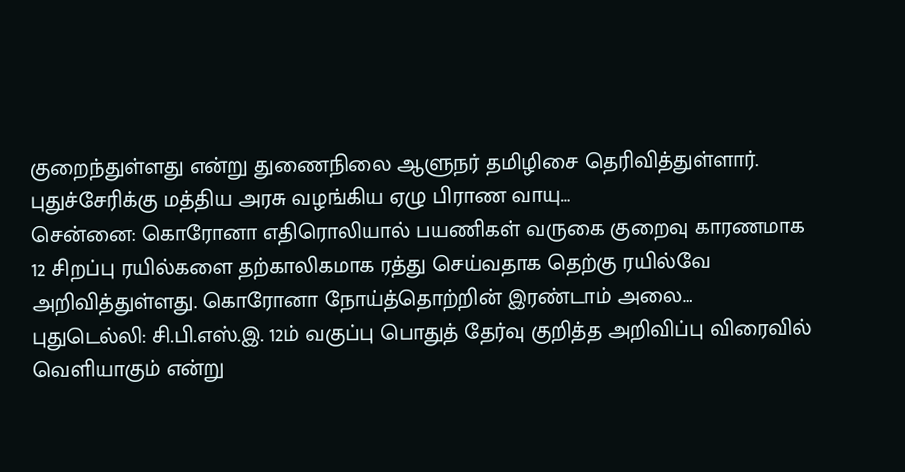குறைந்துள்ளது என்று துணைநிலை ஆளுநர் தமிழிசை தெரிவித்துள்ளார். புதுச்சேரிக்கு மத்திய அரசு வழங்கிய ஏழு பிராண வாயு…
சென்னை: கொரோனா எதிரொலியால் பயணிகள் வருகை குறைவு காரணமாக 12 சிறப்பு ரயில்களை தற்காலிகமாக ரத்து செய்வதாக தெற்கு ரயில்வே அறிவித்துள்ளது. கொரோனா நோய்த்தொற்றின் இரண்டாம் அலை…
புதுடெல்லி: சி.பி.எஸ்.இ. 12ம் வகுப்பு பொதுத் தேர்வு குறித்த அறிவிப்பு விரைவில் வெளியாகும் என்று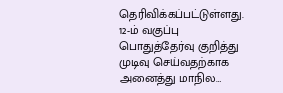தெரிவிக்கப்பட்டுள்ளது. 12-ம் வகுப்பு பொதுத்தேர்வு குறித்து முடிவு செய்வதற்காக அனைத்து மாநில…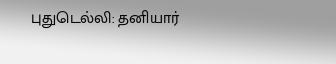புதுடெல்லி: தனியார்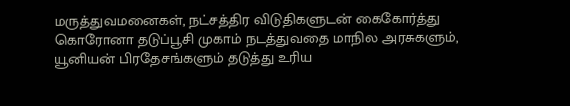மருத்துவமனைகள், நட்சத்திர விடுதிகளுடன் கைகோர்த்து கொரோனா தடுப்பூசி முகாம் நடத்துவதை மாநில அரசுகளும், யூனியன் பிரதேசங்களும் தடுத்து உரிய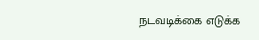நடவடிக்கை எடுக்க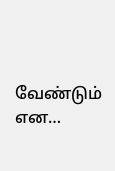வேண்டும் என…